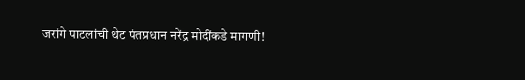जरांगे पाटलांची थेट पंतप्रधान नरेंद्र मोदींकडे मागणी!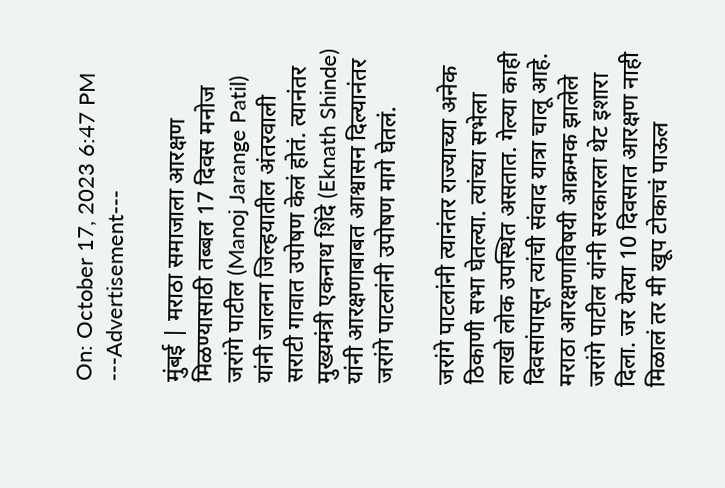On: October 17, 2023 6:47 PM
---Advertisement---

मुंबई | मराठा समाजाला आरक्षण मिळण्यासाठी तब्बल 17 दिवस मनोज जरांगे पाटील (Manoj Jarange Patil) यांनी जालना जिल्हयातील अंतरवाली सराटी गावात उपोषण केलं होतं. त्यानंतर मुख्यमंत्री एकनाथ शिंदे (Eknath Shinde) यांनी आरक्षणाबाबत आश्वासन दिल्यानंतर जरांगे पाटलांनी उपोषण मागे घेतलं.

जरांगे पाटलांनी त्यानंतर राज्याच्या अनेक ठिकाणी सभा घेतल्या. त्यांच्या सभेला लाखो लोक उपस्थित असतात. गेल्या काही दिवसांपासून त्यांची संवाद यात्रा चालू आहे. मराठा आरक्षणाविषयी आक्रमक झालेले जरांगे पाटील यांनी सरकारला थेट इशारा दिला. जर येत्या 10 दिवसात आरक्षण नाही मिळालं तर मी खूप टोकाचं पाऊल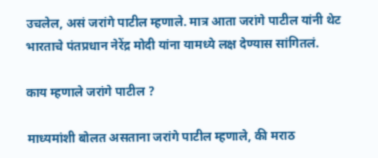उचलेल, असं जरांगे पाटील म्हणाले. मात्र आता जरांगे पाटील यांनी थेट भारताचे पंतप्रधान नेरेंद्र मोदी यांना यामध्ये लक्ष देण्यास सांगितलं.

काय म्हणाले जरांगे पाटील ?

माध्यमांशी बोलत असताना जरांगे पाटील म्हणाले, की मराठ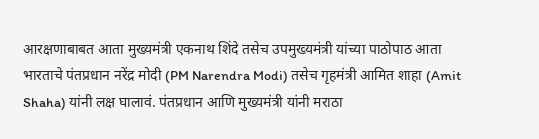आरक्षणाबाबत आता मुख्यमंत्री एकनाथ शिंदे तसेच उपमुख्यमंत्री यांच्या पाठोपाठ आता भारताचे पंतप्रधान नरेंद्र मोदी (PM Narendra Modi) तसेच गृहमंत्री आमित शाहा (Amit Shaha) यांनी लक्ष घालावं. पंतप्रधान आणि मुख्यमंत्री यांनी मराठा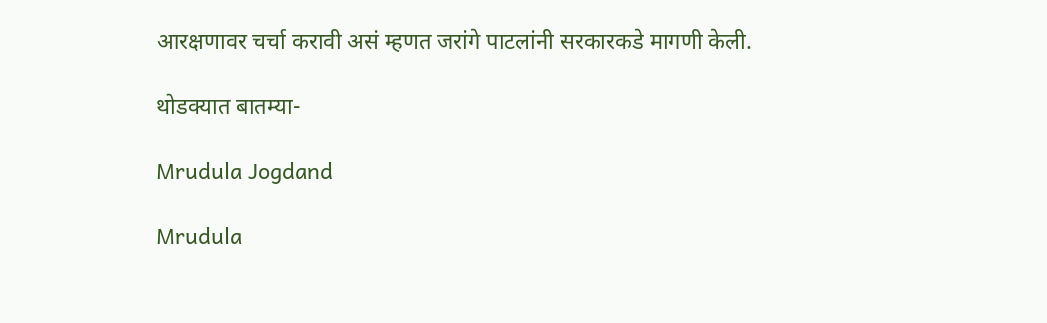आरक्षणावर चर्चा करावी असं म्हणत जरांगे पाटलांनी सरकारकडे मागणी केली.

थोडक्यात बातम्या-

Mrudula Jogdand

Mrudula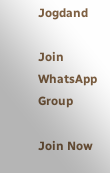Jogdand

Join WhatsApp Group

Join Now